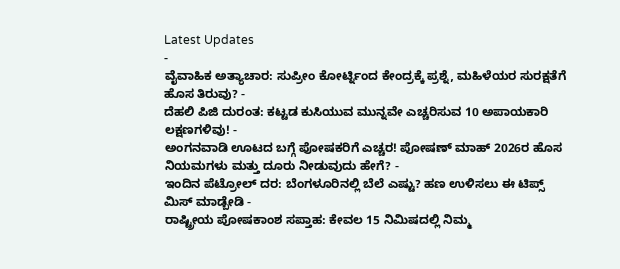Latest Updates
-
ವೈವಾಹಿಕ ಅತ್ಯಾಚಾರ: ಸುಪ್ರೀಂ ಕೋರ್ಟ್ನಿಂದ ಕೇಂದ್ರಕ್ಕೆ ಪ್ರಶ್ನೆ, ಮಹಿಳೆಯರ ಸುರಕ್ಷತೆಗೆ ಹೊಸ ತಿರುವು? -
ದೆಹಲಿ ಪಿಜಿ ದುರಂತ: ಕಟ್ಟಡ ಕುಸಿಯುವ ಮುನ್ನವೇ ಎಚ್ಚರಿಸುವ 10 ಅಪಾಯಕಾರಿ ಲಕ್ಷಣಗಳಿವು! -
ಅಂಗನವಾಡಿ ಊಟದ ಬಗ್ಗೆ ಪೋಷಕರಿಗೆ ಎಚ್ಚರ! ಪೋಷಣ್ ಮಾಹ್ 2026ರ ಹೊಸ ನಿಯಮಗಳು ಮತ್ತು ದೂರು ನೀಡುವುದು ಹೇಗೆ? -
ಇಂದಿನ ಪೆಟ್ರೋಲ್ ದರ: ಬೆಂಗಳೂರಿನಲ್ಲಿ ಬೆಲೆ ಎಷ್ಟು? ಹಣ ಉಳಿಸಲು ಈ ಟಿಪ್ಸ್ ಮಿಸ್ ಮಾಡ್ಬೇಡಿ -
ರಾಷ್ಟ್ರೀಯ ಪೋಷಕಾಂಶ ಸಪ್ತಾಹ: ಕೇವಲ 15 ನಿಮಿಷದಲ್ಲಿ ನಿಮ್ಮ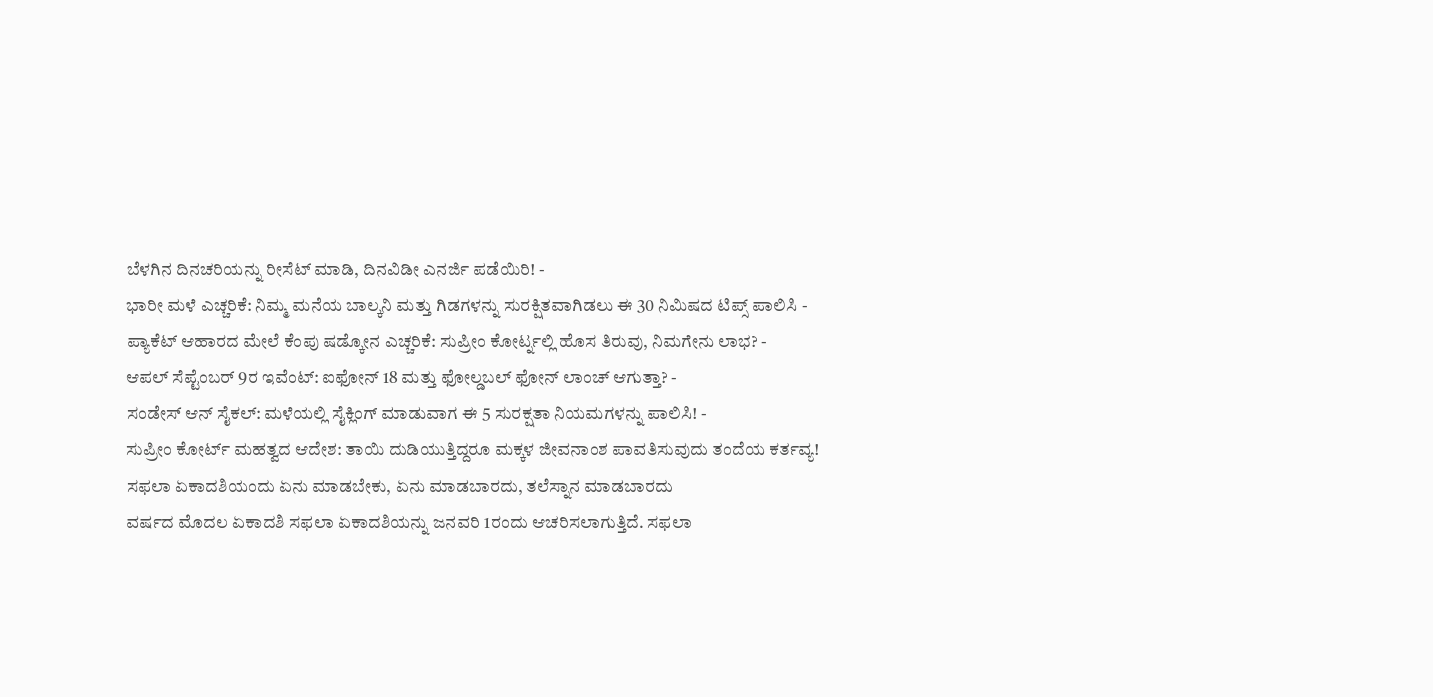ಬೆಳಗಿನ ದಿನಚರಿಯನ್ನು ರೀಸೆಟ್ ಮಾಡಿ, ದಿನವಿಡೀ ಎನರ್ಜಿ ಪಡೆಯಿರಿ! -
ಭಾರೀ ಮಳೆ ಎಚ್ಚರಿಕೆ: ನಿಮ್ಮ ಮನೆಯ ಬಾಲ್ಕನಿ ಮತ್ತು ಗಿಡಗಳನ್ನು ಸುರಕ್ಷಿತವಾಗಿಡಲು ಈ 30 ನಿಮಿಷದ ಟಿಪ್ಸ್ ಪಾಲಿಸಿ -
ಪ್ಯಾಕೆಟ್ ಆಹಾರದ ಮೇಲೆ ಕೆಂಪು ಷಡ್ಕೋನ ಎಚ್ಚರಿಕೆ: ಸುಪ್ರೀಂ ಕೋರ್ಟ್ನಲ್ಲಿ ಹೊಸ ತಿರುವು, ನಿಮಗೇನು ಲಾಭ? -
ಆಪಲ್ ಸೆಪ್ಟೆಂಬರ್ 9ರ ಇವೆಂಟ್: ಐಫೋನ್ 18 ಮತ್ತು ಫೋಲ್ಡಬಲ್ ಫೋನ್ ಲಾಂಚ್ ಆಗುತ್ತಾ? -
ಸಂಡೇಸ್ ಆನ್ ಸೈಕಲ್: ಮಳೆಯಲ್ಲಿ ಸೈಕ್ಲಿಂಗ್ ಮಾಡುವಾಗ ಈ 5 ಸುರಕ್ಷತಾ ನಿಯಮಗಳನ್ನು ಪಾಲಿಸಿ! -
ಸುಪ್ರೀಂ ಕೋರ್ಟ್ ಮಹತ್ವದ ಆದೇಶ: ತಾಯಿ ದುಡಿಯುತ್ತಿದ್ದರೂ ಮಕ್ಕಳ ಜೀವನಾಂಶ ಪಾವತಿಸುವುದು ತಂದೆಯ ಕರ್ತವ್ಯ!
ಸಫಲಾ ಏಕಾದಶಿಯಂದು ಏನು ಮಾಡಬೇಕು, ಏನು ಮಾಡಬಾರದು, ತಲೆಸ್ನಾನ ಮಾಡಬಾರದು
ವರ್ಷದ ಮೊದಲ ಏಕಾದಶಿ ಸಫಲಾ ಏಕಾದಶಿಯನ್ನು ಜನವರಿ 1ರಂದು ಆಚರಿಸಲಾಗುತ್ತಿದೆ. ಸಫಲಾ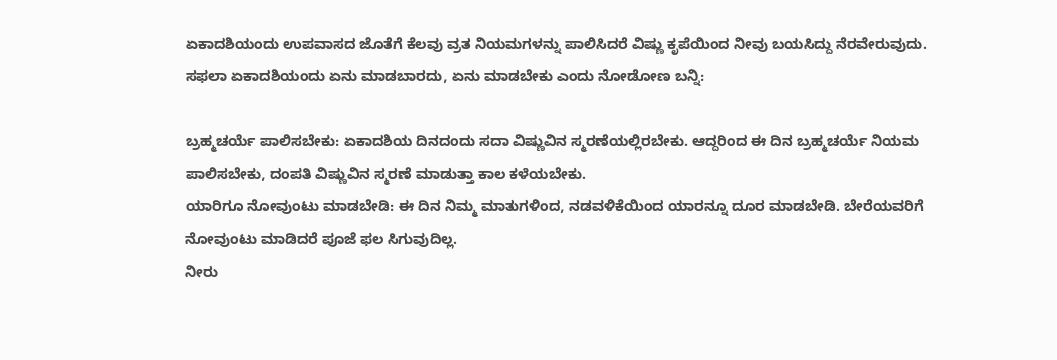ಏಕಾದಶಿಯಂದು ಉಪವಾಸದ ಜೊತೆಗೆ ಕೆಲವು ವ್ರತ ನಿಯಮಗಳನ್ನು ಪಾಲಿಸಿದರೆ ವಿಷ್ಣು ಕೃಪೆಯಿಂದ ನೀವು ಬಯಸಿದ್ದು ನೆರವೇರುವುದು. ಸಫಲಾ ಏಕಾದಶಿಯಂದು ಏನು ಮಾಡಬಾರದು, ಏನು ಮಾಡಬೇಕು ಎಂದು ನೋಡೋಣ ಬನ್ನಿ:

ಬ್ರಹ್ಮಚರ್ಯೆ ಪಾಲಿಸಬೇಕು: ಏಕಾದಶಿಯ ದಿನದಂದು ಸದಾ ವಿಷ್ಣುವಿನ ಸ್ಮರಣೆಯಲ್ಲಿರಬೇಕು. ಆದ್ದರಿಂದ ಈ ದಿನ ಬ್ರಹ್ಮಚರ್ಯೆ ನಿಯಮ ಪಾಲಿಸಬೇಕು, ದಂಪತಿ ವಿಷ್ಣುವಿನ ಸ್ಮರಣೆ ಮಾಡುತ್ತಾ ಕಾಲ ಕಳೆಯಬೇಕು.
ಯಾರಿಗೂ ನೋವುಂಟು ಮಾಡಬೇಡಿ: ಈ ದಿನ ನಿಮ್ಮ ಮಾತುಗಳಿಂದ, ನಡವಳಿಕೆಯಿಂದ ಯಾರನ್ನೂ ದೂರ ಮಾಡಬೇಡಿ. ಬೇರೆಯವರಿಗೆ ನೋವುಂಟು ಮಾಡಿದರೆ ಪೂಜೆ ಫಲ ಸಿಗುವುದಿಲ್ಲ.
ನೀರು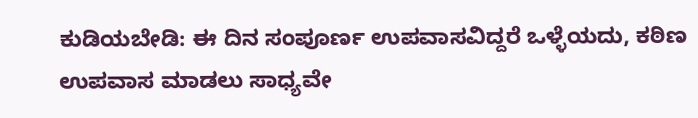ಕುಡಿಯಬೇಡಿ: ಈ ದಿನ ಸಂಪೂರ್ಣ ಉಪವಾಸವಿದ್ದರೆ ಒಳ್ಳೆಯದು, ಕಠಿಣ ಉಪವಾಸ ಮಾಡಲು ಸಾಧ್ಯವೇ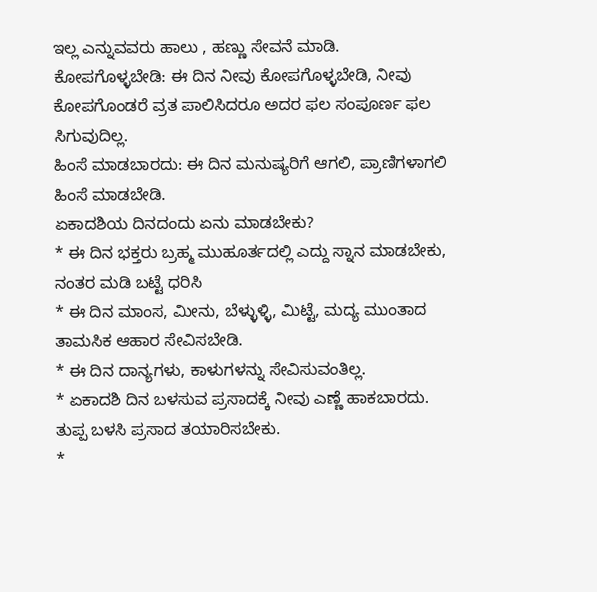ಇಲ್ಲ ಎನ್ನುವವರು ಹಾಲು , ಹಣ್ಣು ಸೇವನೆ ಮಾಡಿ.
ಕೋಪಗೊಳ್ಳಬೇಡಿ: ಈ ದಿನ ನೀವು ಕೋಪಗೊಳ್ಳಬೇಡಿ, ನೀವು ಕೋಪಗೊಂಡರೆ ವ್ರತ ಪಾಲಿಸಿದರೂ ಅದರ ಫಲ ಸಂಪೂರ್ಣ ಫಲ ಸಿಗುವುದಿಲ್ಲ.
ಹಿಂಸೆ ಮಾಡಬಾರದು: ಈ ದಿನ ಮನುಷ್ಯರಿಗೆ ಆಗಲಿ, ಪ್ರಾಣಿಗಳಾಗಲಿ ಹಿಂಸೆ ಮಾಡಬೇಡಿ.
ಏಕಾದಶಿಯ ದಿನದಂದು ಏನು ಮಾಡಬೇಕು?
* ಈ ದಿನ ಭಕ್ತರು ಬ್ರಹ್ಮ ಮುಹೂರ್ತದಲ್ಲಿ ಎದ್ದು ಸ್ನಾನ ಮಾಡಬೇಕು, ನಂತರ ಮಡಿ ಬಟ್ಟೆ ಧರಿಸಿ
* ಈ ದಿನ ಮಾಂಸ, ಮೀನು, ಬೆಳ್ಳುಳ್ಳಿ, ಮಿಟ್ಟೆ, ಮದ್ಯ ಮುಂತಾದ ತಾಮಸಿಕ ಆಹಾರ ಸೇವಿಸಬೇಡಿ.
* ಈ ದಿನ ದಾನ್ಯಗಳು, ಕಾಳುಗಳನ್ನು ಸೇವಿಸುವಂತಿಲ್ಲ.
* ಏಕಾದಶಿ ದಿನ ಬಳಸುವ ಪ್ರಸಾದಕ್ಕೆ ನೀವು ಎಣ್ಣೆ ಹಾಕಬಾರದು. ತುಪ್ಪ ಬಳಸಿ ಪ್ರಸಾದ ತಯಾರಿಸಬೇಕು.
*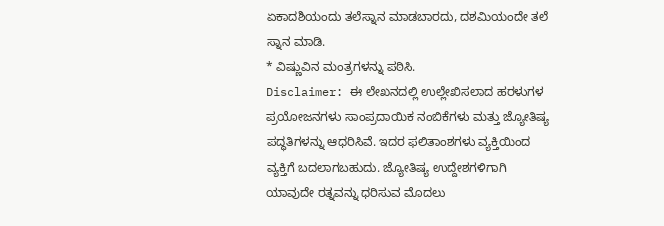ಏಕಾದಶಿಯಂದು ತಲೆಸ್ನಾನ ಮಾಡಬಾರದು, ದಶಮಿಯಂದೇ ತಲೆ ಸ್ನಾನ ಮಾಡಿ.
* ವಿಷ್ಣುವಿನ ಮಂತ್ರಗಳನ್ನು ಪಠಿಸಿ.
Disclaimer: ಈ ಲೇಖನದಲ್ಲಿ ಉಲ್ಲೇಖಿಸಲಾದ ಹರಳುಗಳ ಪ್ರಯೋಜನಗಳು ಸಾಂಪ್ರದಾಯಿಕ ನಂಬಿಕೆಗಳು ಮತ್ತು ಜ್ಯೋತಿಷ್ಯ ಪದ್ಧತಿಗಳನ್ನು ಆಧರಿಸಿವೆ. ಇದರ ಫಲಿತಾಂಶಗಳು ವ್ಯಕ್ತಿಯಿಂದ ವ್ಯಕ್ತಿಗೆ ಬದಲಾಗಬಹುದು. ಜ್ಯೋತಿಷ್ಯ ಉದ್ದೇಶಗಳಿಗಾಗಿ ಯಾವುದೇ ರತ್ನವನ್ನು ಧರಿಸುವ ಮೊದಲು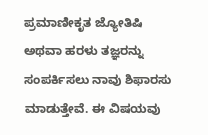ಪ್ರಮಾಣೀಕೃತ ಜ್ಯೋತಿಷಿ ಅಥವಾ ಹರಳು ತಜ್ಞರನ್ನು ಸಂಪರ್ಕಿಸಲು ನಾವು ಶಿಫಾರಸು ಮಾಡುತ್ತೇವೆ. ಈ ವಿಷಯವು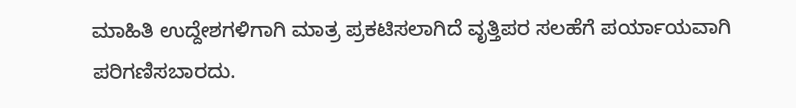ಮಾಹಿತಿ ಉದ್ದೇಶಗಳಿಗಾಗಿ ಮಾತ್ರ ಪ್ರಕಟಿಸಲಾಗಿದೆ ವೃತ್ತಿಪರ ಸಲಹೆಗೆ ಪರ್ಯಾಯವಾಗಿ ಪರಿಗಣಿಸಬಾರದು.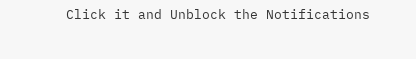Click it and Unblock the Notifications